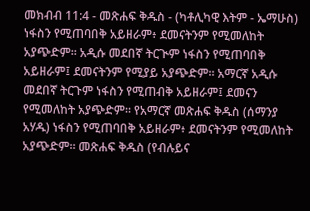መክብብ 11:4 - መጽሐፍ ቅዱስ - (ካቶሊካዊ እትም - ኤማሁስ) ነፋስን የሚጠባበቅ አይዘራም፥ ደመናትንም የሚመለከት አያጭድም። አዲሱ መደበኛ ትርጒም ነፋስን የሚጠባበቅ አይዘራም፤ ደመናትንም የሚያይ አያጭድም። አማርኛ አዲሱ መደበኛ ትርጉም ነፋስን የሚጠብቅ አይዘራም፤ ደመናን የሚመለከት አያጭድም። የአማርኛ መጽሐፍ ቅዱስ (ሰማንያ አሃዱ) ነፋስን የሚጠባበቅ አይዘራም፥ ደመናትንም የሚመለከት አያጭድም። መጽሐፍ ቅዱስ (የብሉይና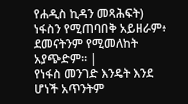የሐዲስ ኪዳን መጻሕፍት) ነፋስን የሚጠባበቅ አይዘራም፥ ደመናትንም የሚመለከት አያጭድም። |
የነፋስ መንገድ እንዴት እንደ ሆነች አጥንትም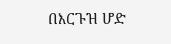በእርጉዝ ሆድ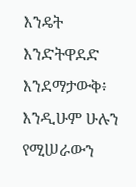እንዴት እንድትዋደድ እንደማታውቅ፥ እንዲሁም ሁሉን የሚሠራውን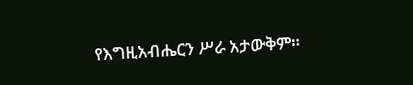የእግዚአብሔርን ሥራ አታውቅም።